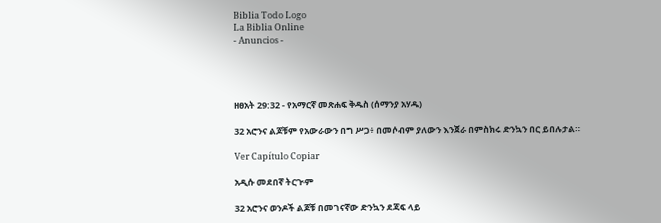Biblia Todo Logo
La Biblia Online
- Anuncios -




ዘፀአት 29:32 - የአማርኛ መጽሐፍ ቅዱስ (ሰማንያ አሃዱ)

32 አሮንና ልጆቹም የአውራውን በግ ሥጋ፥ በመሶብም ያለውን እንጀራ በምስክሩ ድንኳን በር ይበሉታል።

Ver Capítulo Copiar

አዲሱ መደበኛ ትርጒም

32 አሮንና ወንዶች ልጆቹ በመገናኛው ድንኳን ደጃፍ ላይ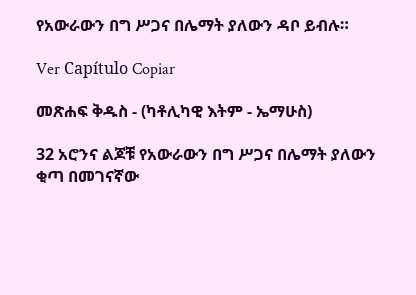የአውራውን በግ ሥጋና በሌማት ያለውን ዳቦ ይብሉ።

Ver Capítulo Copiar

መጽሐፍ ቅዱስ - (ካቶሊካዊ እትም - ኤማሁስ)

32 አሮንና ልጆቹ የአውራውን በግ ሥጋና በሌማት ያለውን ቂጣ በመገናኛው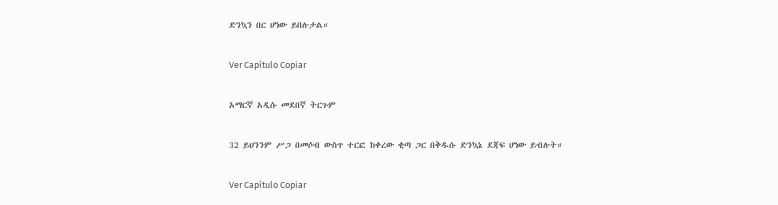ድንኳን በር ሆነው ይበሉታል።

Ver Capítulo Copiar

አማርኛ አዲሱ መደበኛ ትርጉም

32 ይህንንም ሥጋ በመሶብ ውስጥ ተርፎ ከቀረው ቂጣ ጋር በቅዱሱ ድንኳኔ ደጃፍ ሆነው ይብሉት።

Ver Capítulo Copiar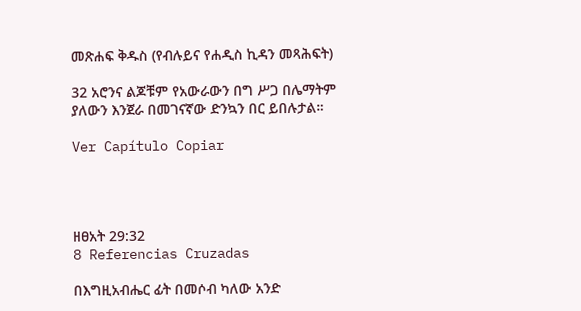መጽሐፍ ቅዱስ (የብሉይና የሐዲስ ኪዳን መጻሕፍት)

32 አሮንና ልጆቹም የአውራውን በግ ሥጋ በሌማትም ያለውን እንጀራ በመገናኛው ድንኳን በር ይበሉታል።

Ver Capítulo Copiar




ዘፀአት 29:32
8 Referencias Cruzadas

በእግዚአብሔር ፊት በመሶብ ካለው አንድ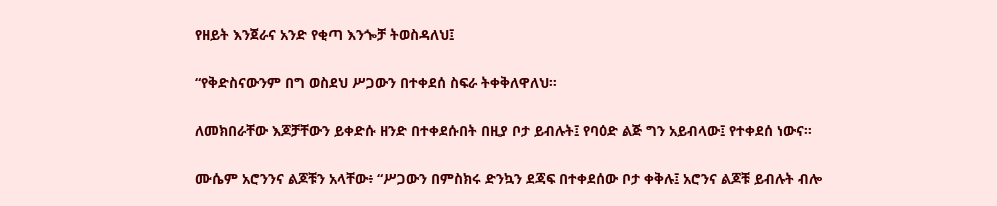የዘይት እንጀራና አንድ የቂጣ እንጐቻ ትወስዳለህ፤


“የቅድስናውንም በግ ወስደህ ሥጋውን በተቀደሰ ስፍራ ትቀቅለዋለህ።


ለመክበራቸው እጆቻቸውን ይቀድሱ ዘንድ በተቀደሱበት በዚያ ቦታ ይብሉት፤ የባዕድ ልጅ ግን አይብላው፤ የተቀደሰ ነውና።


ሙሴም አሮንንና ልጆቹን አላቸው፥ “ሥጋውን በምስክሩ ድንኳን ደጃፍ በተቀደሰው ቦታ ቀቅሉ፤ አሮንና ልጆቹ ይብሉት ብሎ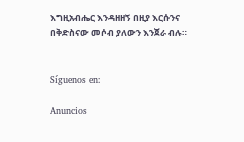እግዚአብሔር እንዳዘዘኝ በዚያ እርሱንና በቅድስናው መሶብ ያለውን እንጀራ ብሉ።


Síguenos en:

Anuncios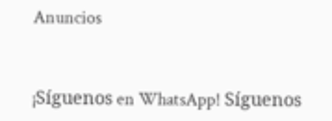Anuncios


¡Síguenos en WhatsApp! Síguenos